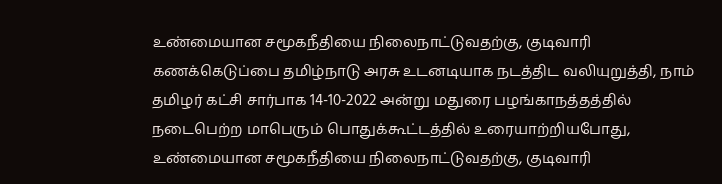உண்மையான சமூகநீதியை நிலைநாட்டுவதற்கு, குடிவாரி கணக்கெடுப்பை தமிழ்நாடு அரசு உடனடியாக நடத்திட வலியுறுத்தி, நாம் தமிழர் கட்சி சார்பாக 14-10-2022 அன்று மதுரை பழங்காநத்தத்தில் நடைபெற்ற மாபெரும் பொதுக்கூட்டத்தில் உரையாற்றியபோது,
உண்மையான சமூகநீதியை நிலைநாட்டுவதற்கு, குடிவாரி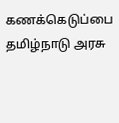கணக்கெடுப்பை தமிழ்நாடு அரசு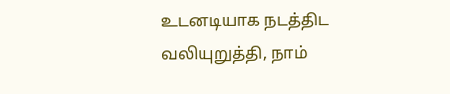உடனடியாக நடத்திட வலியுறுத்தி, நாம்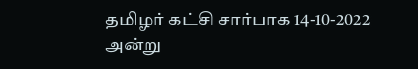தமிழர் கட்சி சார்பாக 14-10-2022 அன்று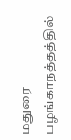மதுரை பழங்காநத்தத்தில்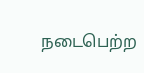நடைபெற்ற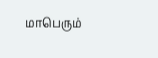மாபெரும்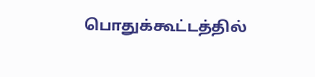பொதுக்கூட்டத்தில்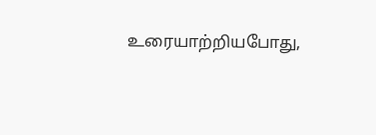உரையாற்றியபோது,